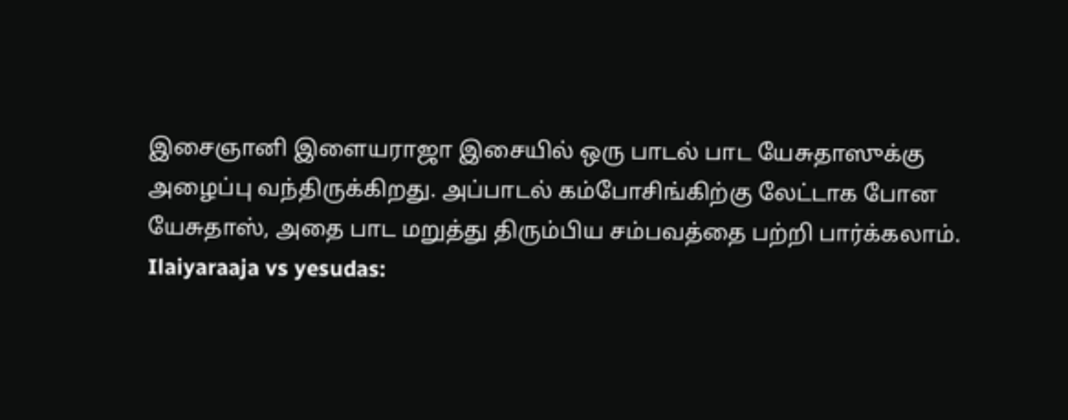இசைஞானி இளையராஜா இசையில் ஒரு பாடல் பாட யேசுதாஸுக்கு அழைப்பு வந்திருக்கிறது. அப்பாடல் கம்போசிங்கிற்கு லேட்டாக போன யேசுதாஸ், அதை பாட மறுத்து திரும்பிய சம்பவத்தை பற்றி பார்க்கலாம்.
Ilaiyaraaja vs yesudas: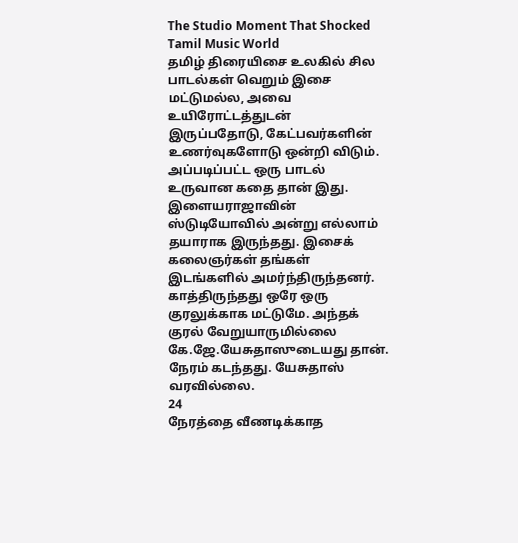The Studio Moment That Shocked Tamil Music World
தமிழ் திரையிசை உலகில் சில பாடல்கள் வெறும் இசை மட்டுமல்ல, அவை உயிரோட்டத்துடன் இருப்பதோடு, கேட்பவர்களின் உணர்வுகளோடு ஒன்றி விடும். அப்படிப்பட்ட ஒரு பாடல் உருவான கதை தான் இது. இளையராஜாவின் ஸ்டுடியோவில் அன்று எல்லாம் தயாராக இருந்தது. இசைக் கலைஞர்கள் தங்கள் இடங்களில் அமர்ந்திருந்தனர். காத்திருந்தது ஒரே ஒரு குரலுக்காக மட்டுமே. அந்தக் குரல் வேறுயாருமில்லை கே.ஜே.யேசுதாஸுடையது தான். நேரம் கடந்தது. யேசுதாஸ் வரவில்லை.
24
நேரத்தை வீணடிக்காத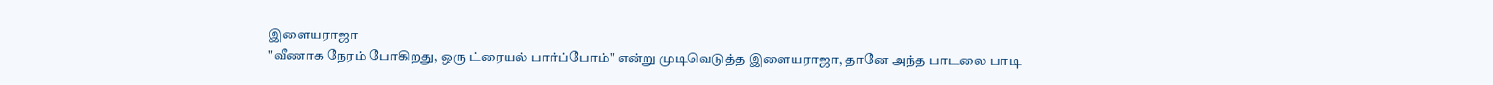இளையராஜா
"வீணாக நேரம் போகிறது, ஒரு ட்ரையல் பார்ப்போம்" என்று முடிவெடுத்த இளையராஜா, தானே அந்த பாடலை பாடி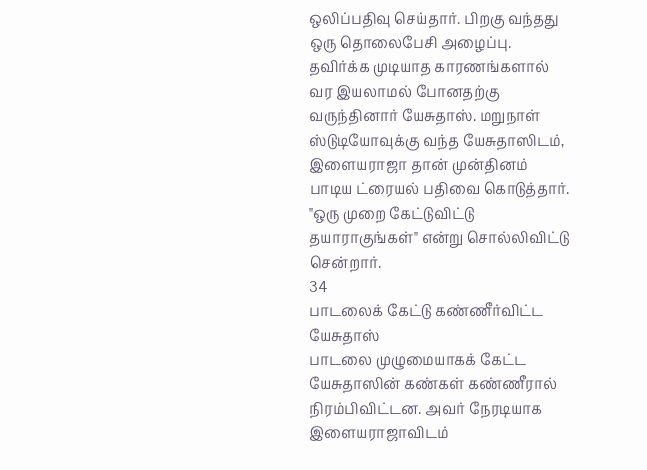ஒலிப்பதிவு செய்தார். பிறகு வந்தது ஒரு தொலைபேசி அழைப்பு. தவிர்க்க முடியாத காரணங்களால் வர இயலாமல் போனதற்கு வருந்தினார் யேசுதாஸ். மறுநாள் ஸ்டுடியோவுக்கு வந்த யேசுதாஸிடம், இளையராஜா தான் முன்தினம் பாடிய ட்ரையல் பதிவை கொடுத்தார். "ஒரு முறை கேட்டுவிட்டு தயாராகுங்கள்" என்று சொல்லிவிட்டு சென்றார்.
34
பாடலைக் கேட்டு கண்ணீர்விட்ட யேசுதாஸ்
பாடலை முழுமையாகக் கேட்ட யேசுதாஸின் கண்கள் கண்ணீரால் நிரம்பிவிட்டன. அவர் நேரடியாக இளையராஜாவிடம்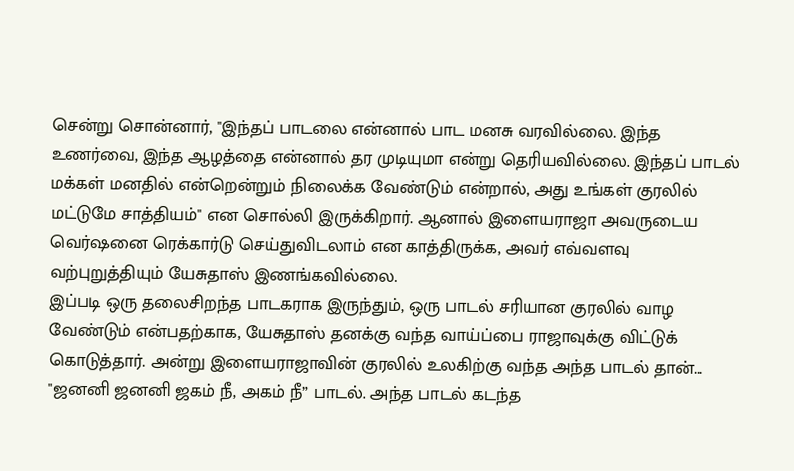சென்று சொன்னார், "இந்தப் பாடலை என்னால் பாட மனசு வரவில்லை. இந்த உணர்வை, இந்த ஆழத்தை என்னால் தர முடியுமா என்று தெரியவில்லை. இந்தப் பாடல் மக்கள் மனதில் என்றென்றும் நிலைக்க வேண்டும் என்றால், அது உங்கள் குரலில் மட்டுமே சாத்தியம்" என சொல்லி இருக்கிறார். ஆனால் இளையராஜா அவருடைய வெர்ஷனை ரெக்கார்டு செய்துவிடலாம் என காத்திருக்க, அவர் எவ்வளவு வற்புறுத்தியும் யேசுதாஸ் இணங்கவில்லை.
இப்படி ஒரு தலைசிறந்த பாடகராக இருந்தும், ஒரு பாடல் சரியான குரலில் வாழ வேண்டும் என்பதற்காக, யேசுதாஸ் தனக்கு வந்த வாய்ப்பை ராஜாவுக்கு விட்டுக் கொடுத்தார். அன்று இளையராஜாவின் குரலில் உலகிற்கு வந்த அந்த பாடல் தான்... "ஜனனி ஜனனி ஜகம் நீ, அகம் நீ” பாடல். அந்த பாடல் கடந்த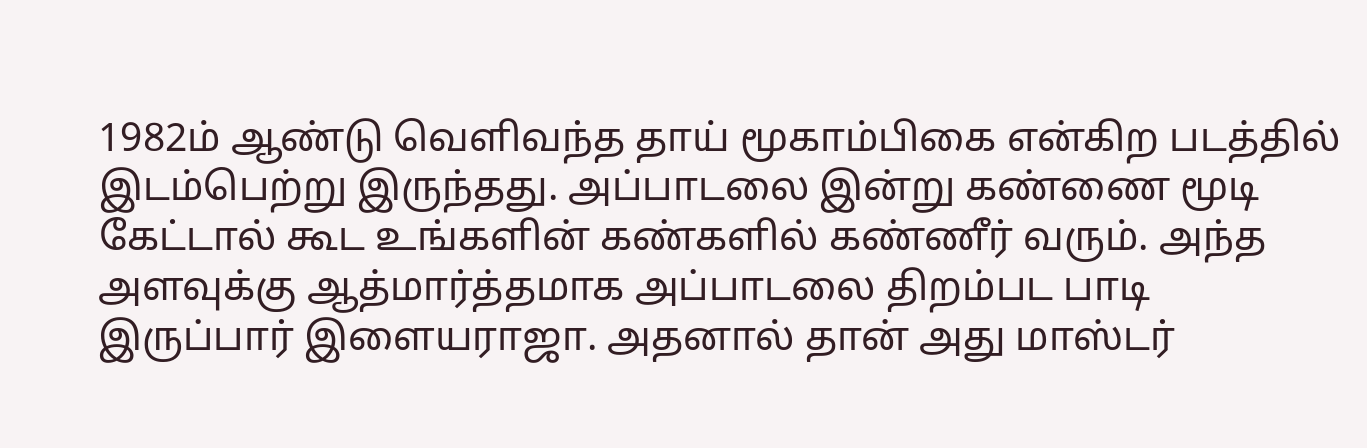1982ம் ஆண்டு வெளிவந்த தாய் மூகாம்பிகை என்கிற படத்தில் இடம்பெற்று இருந்தது. அப்பாடலை இன்று கண்ணை மூடி கேட்டால் கூட உங்களின் கண்களில் கண்ணீர் வரும். அந்த அளவுக்கு ஆத்மார்த்தமாக அப்பாடலை திறம்பட பாடி இருப்பார் இளையராஜா. அதனால் தான் அது மாஸ்டர்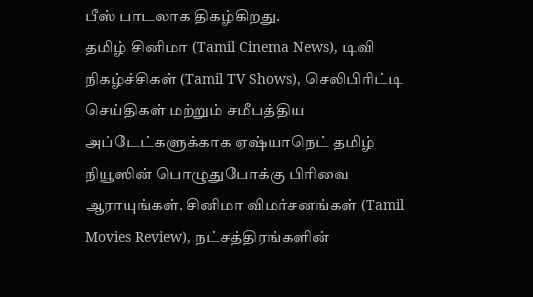பீஸ் பாடலாக திகழ்கிறது.
தமிழ் சினிமா (Tamil Cinema News), டிவி நிகழ்ச்சிகள் (Tamil TV Shows), செலிபிரிட்டி செய்திகள் மற்றும் சமீபத்திய அப்டேட்களுக்காக ஏஷ்யாநெட் தமிழ் நியூஸின் பொழுதுபோக்கு பிரிவை ஆராயுங்கள். சினிமா விமர்சனங்கள் (Tamil Movies Review), நட்சத்திரங்களின்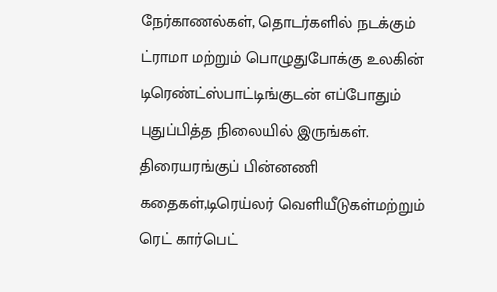நேர்காணல்கள், தொடர்களில் நடக்கும் ட்ராமா மற்றும் பொழுதுபோக்கு உலகின் டிரெண்ட்ஸ்பாட்டிங்குடன் எப்போதும் புதுப்பித்த நிலையில் இருங்கள். திரையரங்குப் பின்னணி கதைகள்,டிரெய்லர் வெளியீடுகள்மற்றும் ரெட் கார்பெட்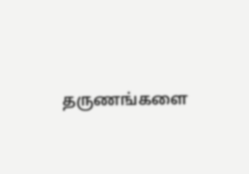தருணங்களை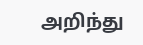அறிந்து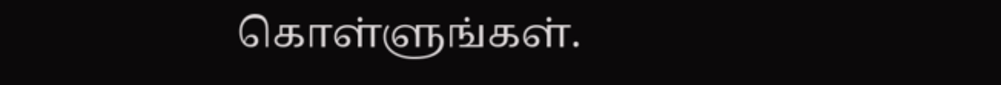கொள்ளுங்கள்.